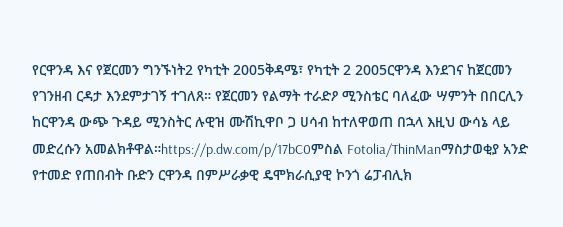የርዋንዳ እና የጀርመን ግንኙነት2 የካቲት 2005ቅዳሜ፣ የካቲት 2 2005ርዋንዳ እንደገና ከጀርመን የገንዘብ ርዳታ እንደምታገኝ ተገለጸ። የጀርመን የልማት ተራድዖ ሚንስቴር ባለፈው ሣምንት በበርሊን ከርዋንዳ ውጭ ጉዳይ ሚንስትር ሉዊዝ ሙሽኪዋቦ ጋ ሀሳብ ከተለዋወጠ በኋላ እዚህ ውሳኔ ላይ መድረሱን አመልክቶዋል።https://p.dw.com/p/17bC0ምስል Fotolia/ThinManማስታወቂያ አንድ የተመድ የጠበብት ቡድን ርዋንዳ በምሥራቃዊ ዴሞክራሲያዊ ኮንጎ ሬፓብሊክ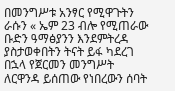በመንግሥቱ አንፃር የሚዋጉትን ራሱን « ኤም 23 ብሎ የሚጠራው ቡድን ዓማፅያንን እንደምትረዳ ያስታወቀበትን ትናት ይፋ ካደረገ በኋላ የጀርመን መንግሥት ለርዋንዳ ይሰጠው የነበረውን ሰባት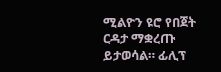ሚልዮን ዩሮ የበጀት ርዳታ ማቋረጡ ይታወሳል። ፊሊፕ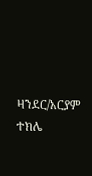ዛንደር/አርያም ተክሌ